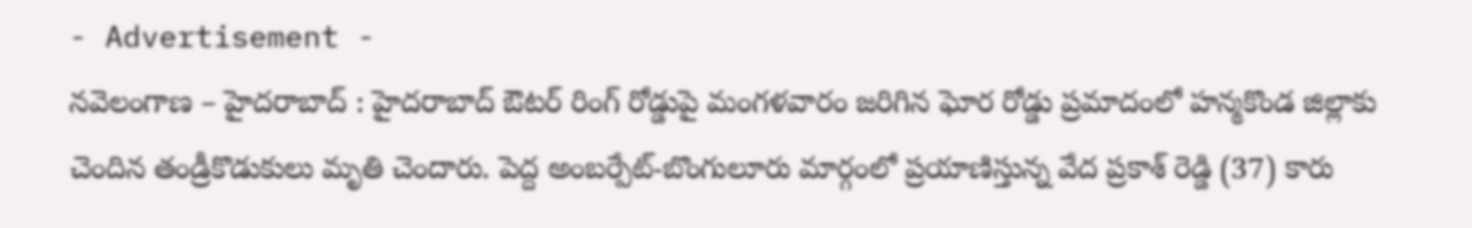- Advertisement -
నవెలంగాణ – హైదరాబాద్ : హైదరాబాద్ ఔటర్ రింగ్ రోడ్డుపై మంగళవారం జరిగిన ఘోర రోడ్డు ప్రమాదంలో హన్మకొండ జిల్లాకు చెందిన తండ్రీకొడుకులు మృతి చెందారు. పెద్ద అంబర్పేట్-బొంగులూరు మార్గంలో ప్రయాణిస్తున్న వేద ప్రకాశ్ రెడ్డి (37) కారు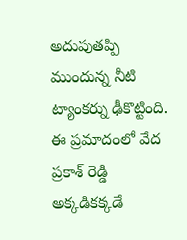అదుపుతప్పి ముందున్న నీటి ట్యాంకర్ను ఢీకొట్టింది. ఈ ప్రమాదంలో వేద ప్రకాశ్ రెడ్డి అక్కడికక్కడే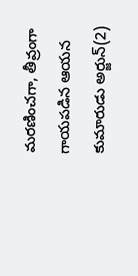మరణించగా, తీవ్రంగా గాయపడిన ఆయన కుమారుడు అర్జున్(2)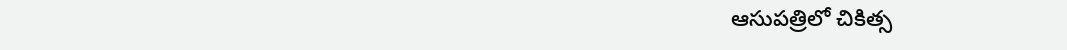ఆసుపత్రిలో చికిత్స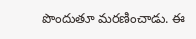పొందుతూ మరణించాడు. ఈ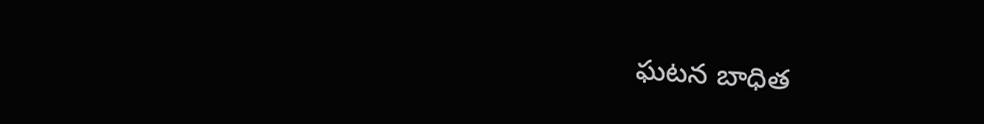ఘటన బాధిత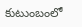కుటుంబంలో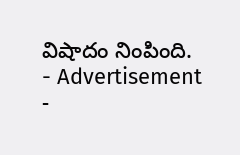విషాదం నింపింది.
- Advertisement -